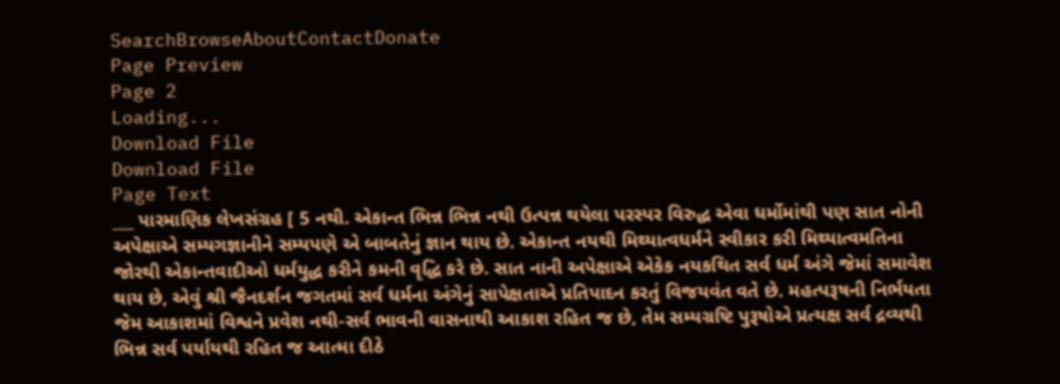SearchBrowseAboutContactDonate
Page Preview
Page 2
Loading...
Download File
Download File
Page Text
___ પારમાણિક લેખસંગ્રહ [ 5 નથી. એકાન્ત ભિન્ન ભિન્ન નથી ઉત્પન્ન થયેલા પરસ્પર વિરુદ્ધ એવા ધર્મોમાંથી પણ સાત નોની અપેક્ષાએ સમ્યગજ્ઞાનીને સમ્યપણે એ બાબતેનું જ્ઞાન થાય છે. એકાન્ત નયથી મિથ્યાત્વધર્મને સ્વીકાર કરી મિથ્યાત્વમતિના જોરથી એકાન્તવાદીઓ ધર્મયુદ્ધ કરીને કમની વૃદ્ધિ કરે છે. સાત નાની અપેક્ષાએ એકેક નયકથિત સર્વ ધર્મ અંગે જેમાં સમાવેશ થાય છે, એવું શ્રી જૈનદર્શન જગતમાં સર્વ ધર્મના અંગેનું સાપેક્ષતાએ પ્રતિપાદન કરતું વિજયવંત વતે છે. મહત્પરૂષની નિર્ભયતા જેમ આકાશમાં વિશ્વને પ્રવેશ નથી-સર્વ ભાવની વાસનાથી આકાશ રહિત જ છે, તેમ સમ્યગ્રષ્ટિ પુરૂષોએ પ્રત્યક્ષ સર્વ દ્રવ્યથી ભિન્ન સર્વ પર્યાયથી રહિત જ આત્મા દીઠે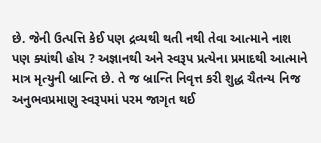છે. જેની ઉત્પત્તિ કેઈ પણ દ્રવ્યથી થતી નથી તેવા આત્માને નાશ પણ ક્યાંથી હોય ? અજ્ઞાનથી અને સ્વરૂપ પ્રત્યેના પ્રમાદથી આત્માને માત્ર મૃત્યુની બ્રાન્તિ છે. તે જ બ્રાન્તિ નિવૃત્ત કરી શુદ્ધ ચૈતન્ય નિજ અનુભવપ્રમાણુ સ્વરૂપમાં પરમ જાગૃત થઈ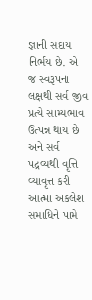જ્ઞાની સદાય નિર્ભય છે. એ જ સ્વરૂપના લક્ષથી સર્વ જીવ પ્રત્યે સામ્યભાવ ઉત્પન્ન થાય છે અને સર્વ પદ્રવ્યથી વૃત્તિ વ્યાવૃત્ત કરી આત્મા અકલેશ સમાધિને પામે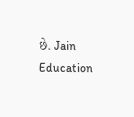છે. Jain Education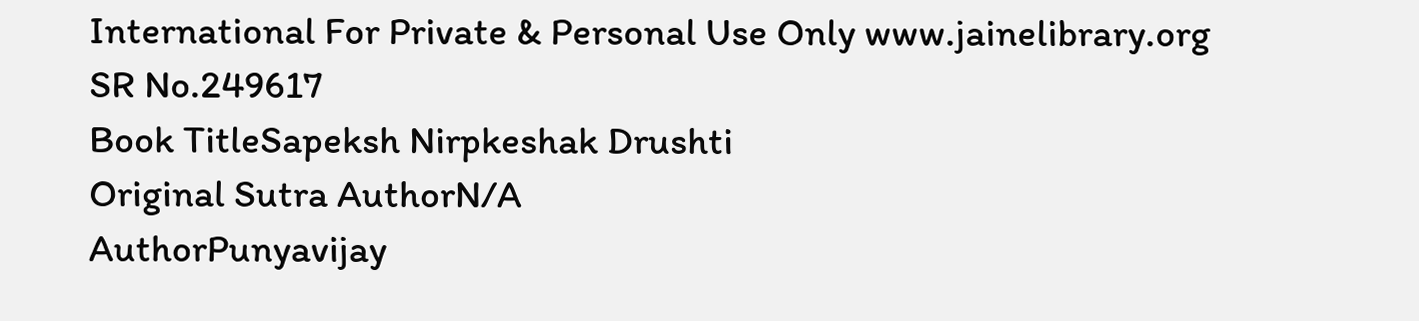International For Private & Personal Use Only www.jainelibrary.org
SR No.249617
Book TitleSapeksh Nirpkeshak Drushti
Original Sutra AuthorN/A
AuthorPunyavijay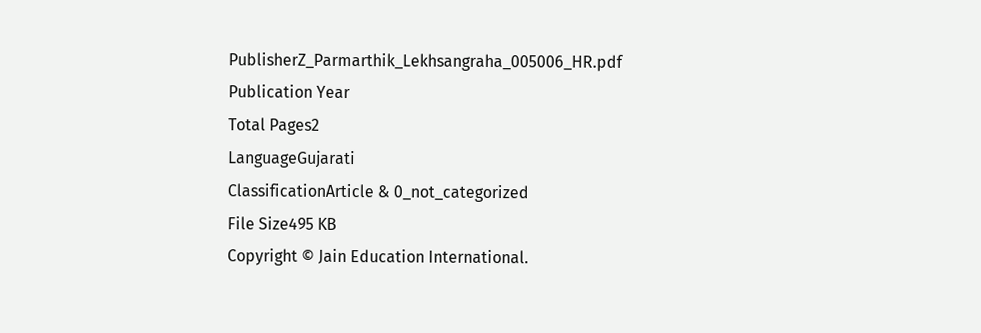PublisherZ_Parmarthik_Lekhsangraha_005006_HR.pdf
Publication Year
Total Pages2
LanguageGujarati
ClassificationArticle & 0_not_categorized
File Size495 KB
Copyright © Jain Education International.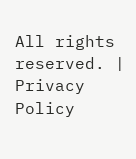All rights reserved. | Privacy Policy